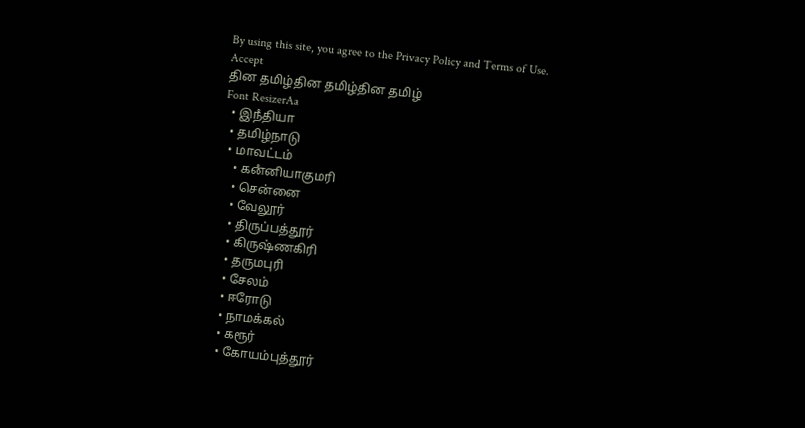By using this site, you agree to the Privacy Policy and Terms of Use.
Accept
தின தமிழ்தின தமிழ்தின தமிழ்
Font ResizerAa
  • இநஂதியா
  • தமிழ்நாடு
  • மாவட்டம்
    • கனஂனியாகுமரி
    • சென்னை
    • வேலூர்
    • திருப்பத்தூர்
    • கிருஷ்ணகிரி
    • தருமபுரி
    • சேலம்
    • ஈரோடு
    • நாமக்கல்
    • கரூர்
    • கோயம்புத்தூர்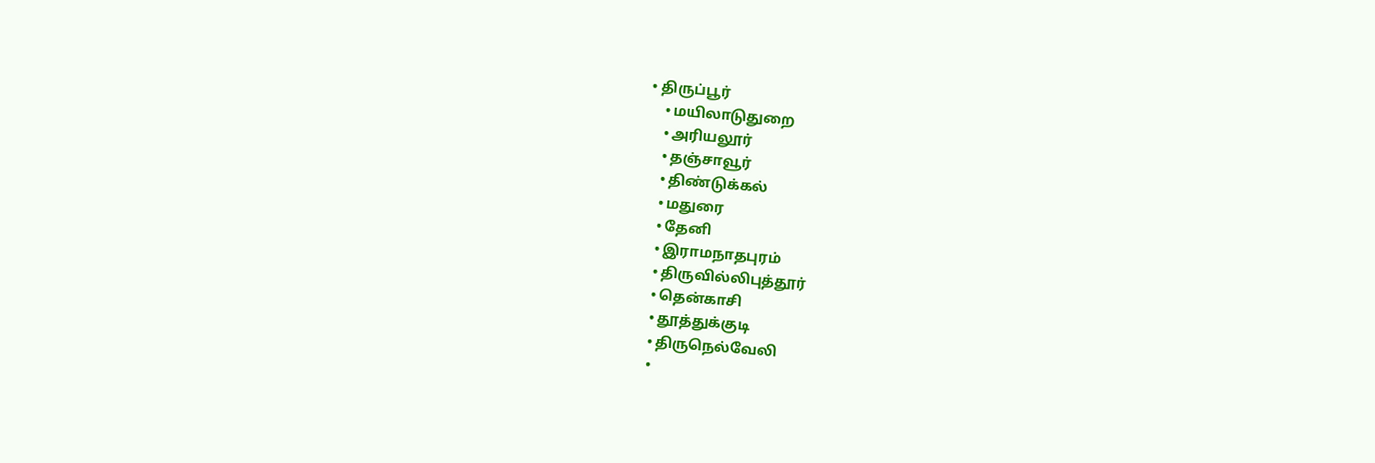• திருப்பூர்
    • மயிலாடுதுறை
    • அரியலூர்
    • தஞ்சாவூர்
    • திண்டுக்கல்
    • மதுரை
    • தேனி
    • இராமநாதபுரம்
    • திருவில்லிபுத்தூர்
    • தென்காசி
    • தூத்துக்குடி
    • திருநெல்வேலி
    •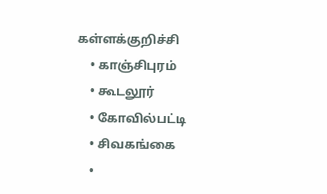கள்ளக்குறிச்சி
    • காஞ்சிபுரம்
    • கூடலூர்
    • கோவில்பட்டி
    • சிவகங்கை
    •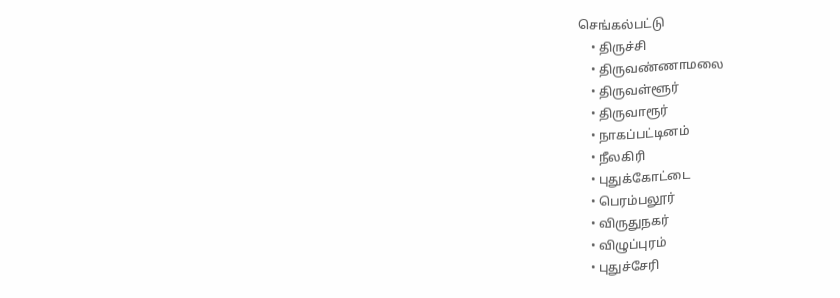செங்கல்பட்டு
    • திருச்சி
    • திருவண்ணாமலை
    • திருவள்ளூர்
    • திருவாரூர்
    • நாகப்பட்டினம்
    • நீலகிரி
    • புதுக்கோட்டை
    • பெரம்பலூர்
    • விருதுநகர்
    • விழுப்புரம்
    • புதுச்சேரி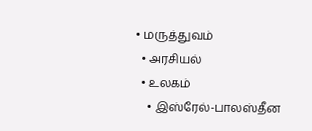• மருத்துவம்
  • அரசியல்
  • உலகம்
    • இஸ்ரேல்-பாலஸ்தீன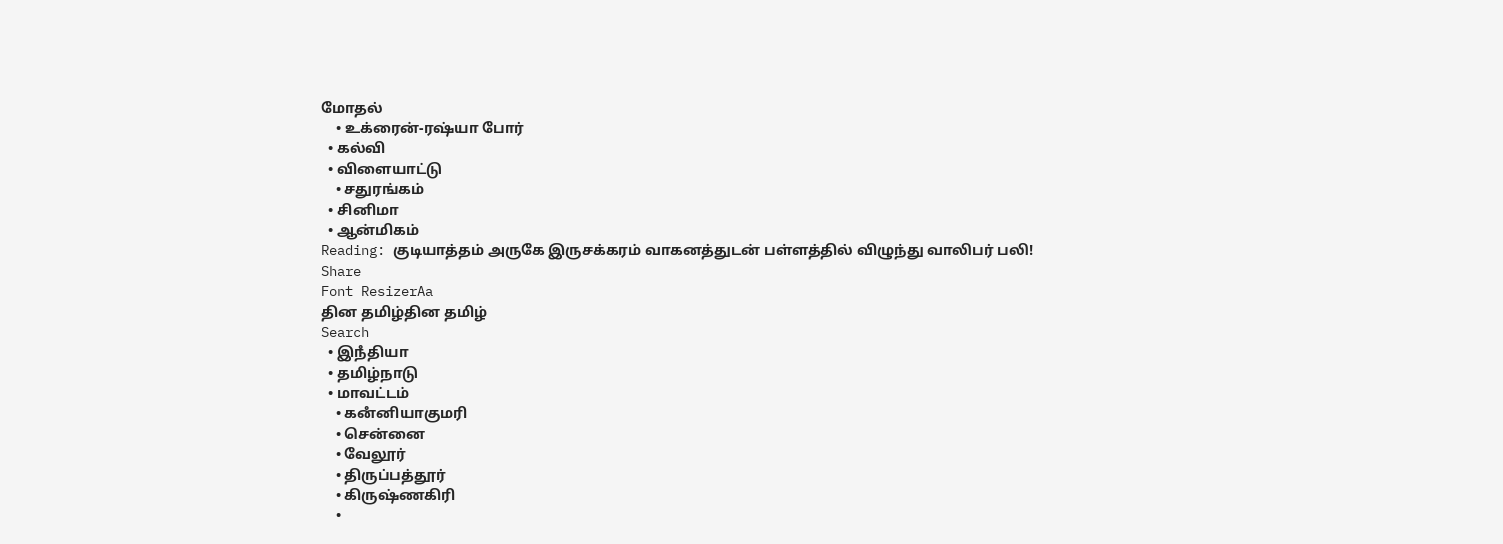மோதல்
    • உக்ரைன்-ரஷ்யா போர்
  • கல்வி
  • விளையாட்டு
    • சதுரங்கம்
  • சினிமா
  • ஆன்மிகம்
Reading: குடியாத்தம் அருகே இருசக்கரம் வாகனத்துடன் பள்ளத்தில் விழுந்து வாலிபர் பலி!
Share
Font ResizerAa
தின தமிழ்தின தமிழ்
Search
  • இநஂதியா
  • தமிழ்நாடு
  • மாவட்டம்
    • கனஂனியாகுமரி
    • சென்னை
    • வேலூர்
    • திருப்பத்தூர்
    • கிருஷ்ணகிரி
    •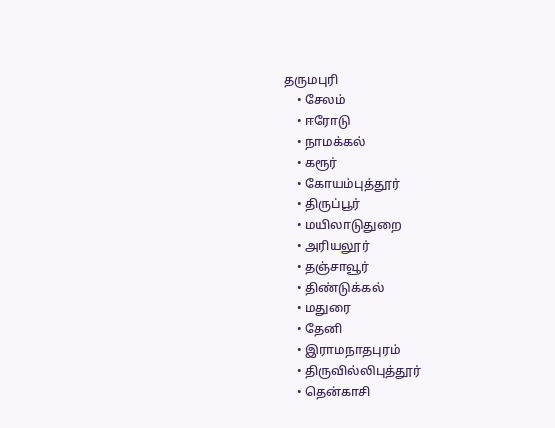தருமபுரி
    • சேலம்
    • ஈரோடு
    • நாமக்கல்
    • கரூர்
    • கோயம்புத்தூர்
    • திருப்பூர்
    • மயிலாடுதுறை
    • அரியலூர்
    • தஞ்சாவூர்
    • திண்டுக்கல்
    • மதுரை
    • தேனி
    • இராமநாதபுரம்
    • திருவில்லிபுத்தூர்
    • தென்காசி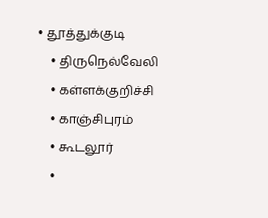• தூத்துக்குடி
    • திருநெல்வேலி
    • கள்ளக்குறிச்சி
    • காஞ்சிபுரம்
    • கூடலூர்
    •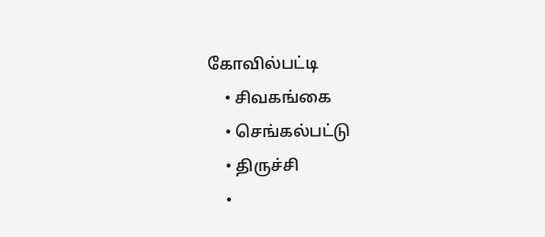கோவில்பட்டி
    • சிவகங்கை
    • செங்கல்பட்டு
    • திருச்சி
    •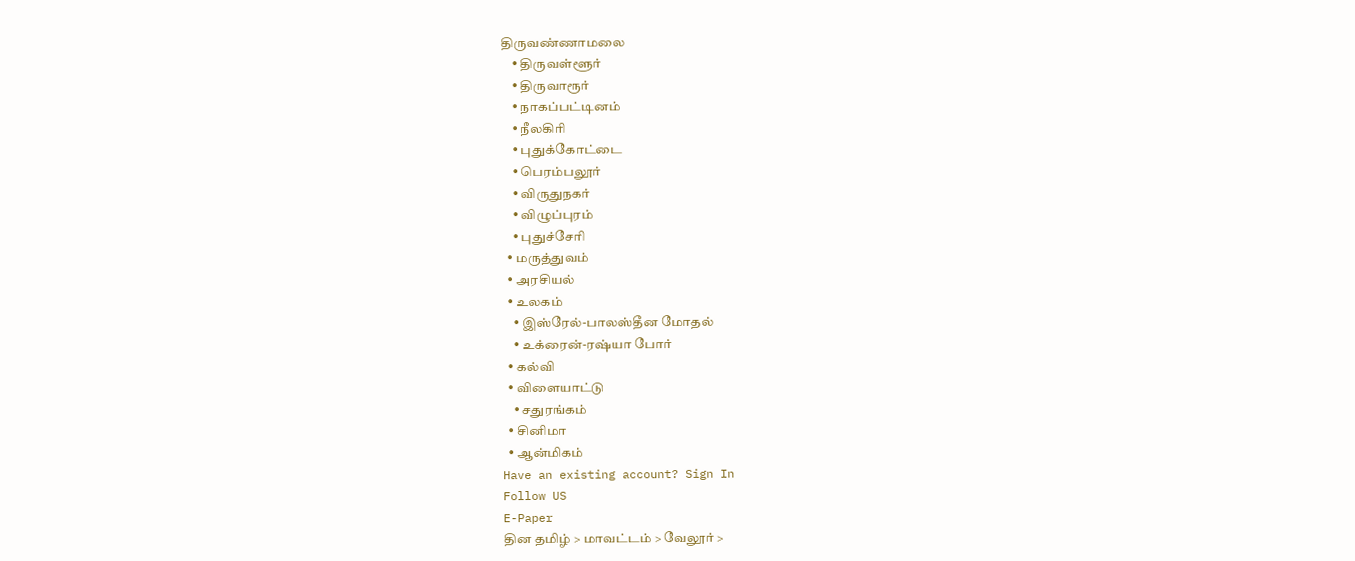திருவண்ணாமலை
    • திருவள்ளூர்
    • திருவாரூர்
    • நாகப்பட்டினம்
    • நீலகிரி
    • புதுக்கோட்டை
    • பெரம்பலூர்
    • விருதுநகர்
    • விழுப்புரம்
    • புதுச்சேரி
  • மருத்துவம்
  • அரசியல்
  • உலகம்
    • இஸ்ரேல்-பாலஸ்தீன மோதல்
    • உக்ரைன்-ரஷ்யா போர்
  • கல்வி
  • விளையாட்டு
    • சதுரங்கம்
  • சினிமா
  • ஆன்மிகம்
Have an existing account? Sign In
Follow US
E-Paper
தின தமிழ் > மாவட்டம் > வேலூர் >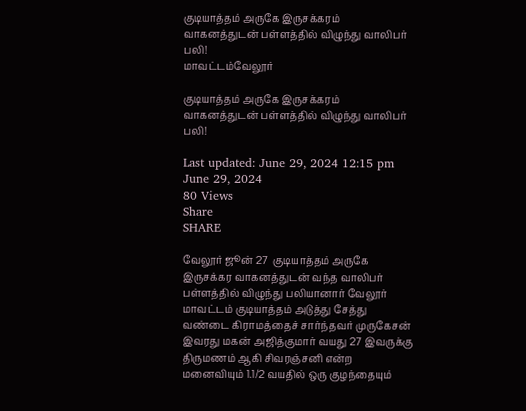குடியாத்தம் அருகே இருசக்கரம் வாகனத்துடன் பள்ளத்தில் விழுந்து வாலிபர் பலி!
மாவட்டம்வேலூர்

குடியாத்தம் அருகே இருசக்கரம் வாகனத்துடன் பள்ளத்தில் விழுந்து வாலிபர் பலி!

Last updated: June 29, 2024 12:15 pm
June 29, 2024
80 Views
Share
SHARE

வேலூர் ஜூன் 27  குடியாத்தம் அருகே இருசக்கர வாகனத்துடன் வந்த வாலிபர் பள்ளத்தில் விழுந்து பலியானார் வேலூர் மாவட்டம் குடியாத்தம் அடுத்து சேத்து வண்டை கிராமத்தைச் சார்ந்தவர் முருகேசன் இவரது மகன் அஜித்குமார் வயது 27 இவருக்கு திருமணம் ஆகி சிவரஞ்சனி என்ற மனைவியும் 1.1/2 வயதில் ஒரு குழந்தையும்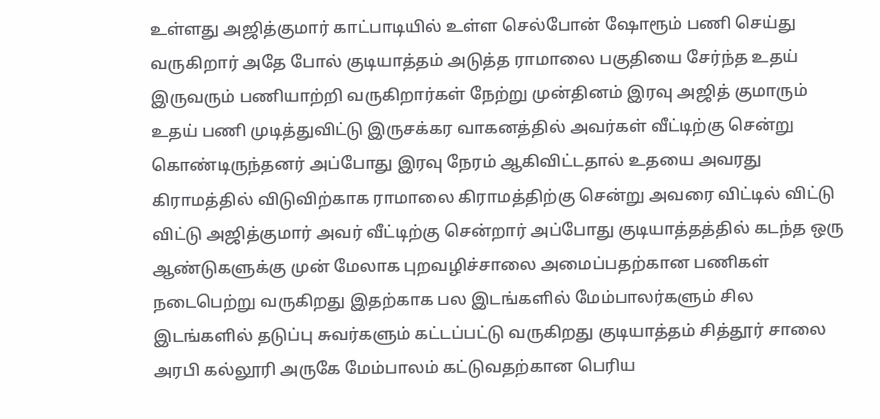உள்ளது அஜித்குமார் காட்பாடியில் உள்ள செல்போன் ஷோரூம் பணி செய்து வருகிறார் அதே போல் குடியாத்தம் அடுத்த ராமாலை பகுதியை சேர்ந்த உதய் இருவரும் பணியாற்றி வருகிறார்கள் நேற்று முன்தினம் இரவு அஜித் குமாரும் உதய் பணி முடித்துவிட்டு இருசக்கர வாகனத்தில் அவர்கள் வீட்டிற்கு சென்று கொண்டிருந்தனர் அப்போது இரவு நேரம் ஆகிவிட்டதால் உதயை அவரது கிராமத்தில் விடுவிற்காக ராமாலை கிராமத்திற்கு சென்று அவரை விட்டில் விட்டு விட்டு அஜித்குமார் அவர் வீட்டிற்கு சென்றார் அப்போது குடியாத்தத்தில் கடந்த ஒரு ஆண்டுகளுக்கு முன் மேலாக புறவழிச்சாலை அமைப்பதற்கான பணிகள் நடைபெற்று வருகிறது இதற்காக பல இடங்களில் மேம்பாலர்களும் சில இடங்களில் தடுப்பு சுவர்களும் கட்டப்பட்டு வருகிறது குடியாத்தம் சித்தூர் சாலை அரபி கல்லூரி அருகே மேம்பாலம் கட்டுவதற்கான பெரிய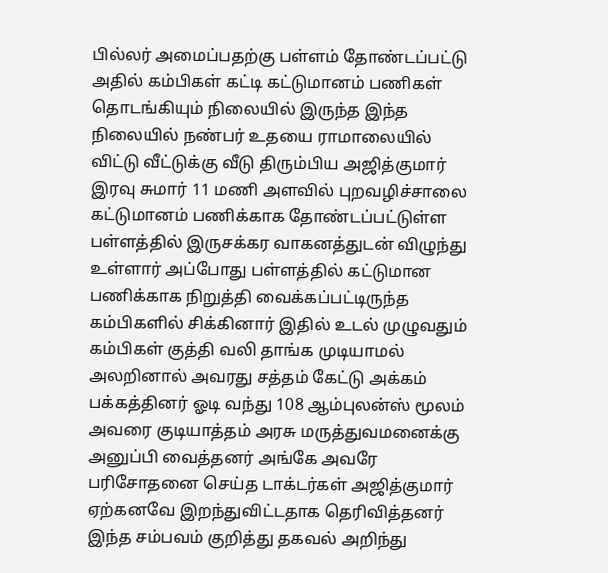பில்லர் அமைப்பதற்கு பள்ளம் தோண்டப்பட்டு அதில் கம்பிகள் கட்டி கட்டுமானம் பணிகள் தொடங்கியும் நிலையில் இருந்த இந்த நிலையில் நண்பர் உதயை ராமாலையில் விட்டு வீட்டுக்கு வீடு திரும்பிய அஜித்குமார் இரவு சுமார் 11 மணி அளவில் புறவழிச்சாலை  கட்டுமானம் பணிக்காக தோண்டப்பட்டுள்ள பள்ளத்தில் இருசக்கர வாகனத்துடன் விழுந்து உள்ளார் அப்போது பள்ளத்தில் கட்டுமான பணிக்காக நிறுத்தி வைக்கப்பட்டிருந்த கம்பிகளில் சிக்கினார் இதில் உடல் முழுவதும் கம்பிகள் குத்தி வலி தாங்க முடியாமல் அலறினால் அவரது சத்தம் கேட்டு அக்கம் பக்கத்தினர் ஓடி வந்து 108 ஆம்புலன்ஸ் மூலம் அவரை குடியாத்தம் அரசு மருத்துவமனைக்கு அனுப்பி வைத்தனர் அங்கே அவரே பரிசோதனை செய்த டாக்டர்கள் அஜித்குமார் ஏற்கனவே இறந்துவிட்டதாக தெரிவித்தனர் இந்த சம்பவம் குறித்து தகவல் அறிந்து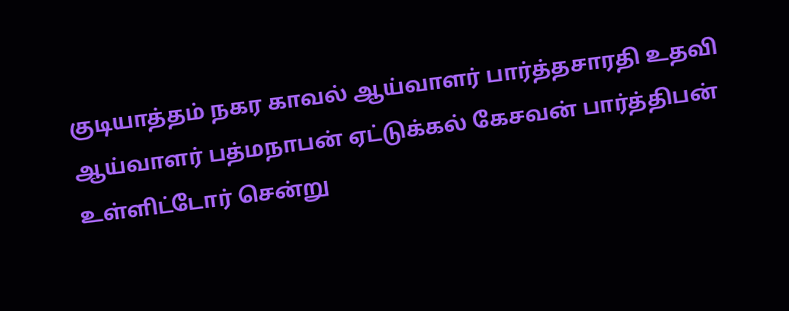குடியாத்தம் நகர காவல் ஆய்வாளர் பார்த்தசாரதி உதவி ஆய்வாளர் பத்மநாபன் ஏட்டுக்கல் கேசவன் பார்த்திபன் உள்ளிட்டோர் சென்று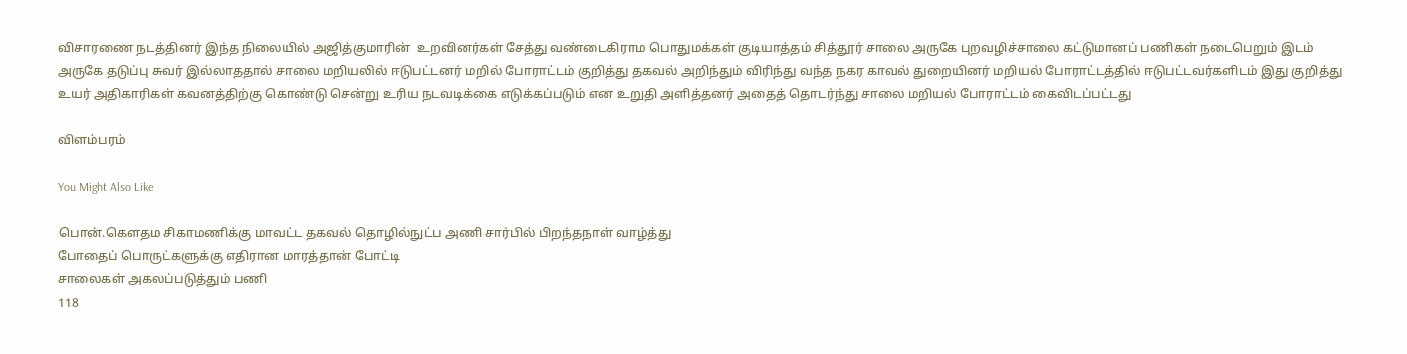விசாரணை நடத்தினர் இந்த நிலையில் அஜித்குமாரின்  உறவினர்கள் சேத்து வண்டைகிராம பொதுமக்கள் குடியாத்தம் சித்தூர் சாலை அருகே புறவழிச்சாலை கட்டுமானப் பணிகள் நடைபெறும் இடம் அருகே தடுப்பு சுவர் இல்லாததால் சாலை மறியலில் ஈடுபட்டனர் மறில் போராட்டம் குறித்து தகவல் அறிந்தும் விரிந்து வந்த நகர காவல் துறையினர் மறியல் போராட்டத்தில் ஈடுபட்டவர்களிடம் இது குறித்து உயர் அதிகாரிகள் கவனத்திற்கு கொண்டு சென்று உரிய நடவடிக்கை எடுக்கப்படும் என உறுதி அளித்தனர் அதைத் தொடர்ந்து சாலை மறியல் போராட்டம் கைவிடப்பட்டது

விளம்பரம்

You Might Also Like

பொன்.கெளதம சிகாமணிக்கு மாவட்ட தகவல் தொழில்நுட்ப அணி சார்பில் பிறந்தநாள் வாழ்த்து
போதைப் பொருட்களுக்கு எதிரான மாரத்தான் போட்டி
சாலைகள் அகலப்படுத்தும் பணி
118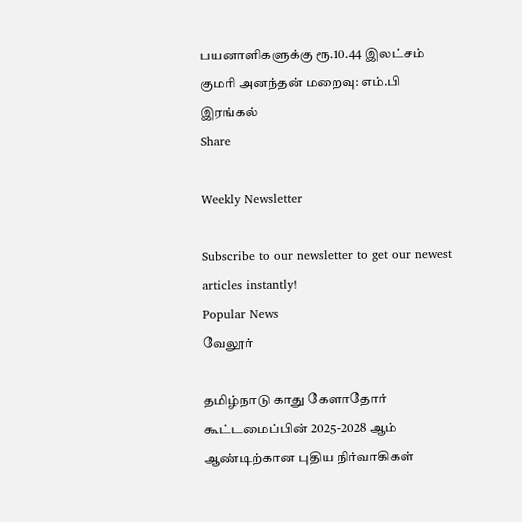பயனாளிகளுக்கு ரூ.10.44 இலட்சம்
குமரி அனந்தன் மறைவு: எம்.பி இரங்கல்
Share

Weekly Newsletter

Subscribe to our newsletter to get our newest articles instantly!
Popular News
வேலூர்

தமிழ்நாடு காது கேளாதோர் கூட்டமைப்பின் 2025-2028 ஆம் ஆண்டிற்கான புதிய நிர்வாகிகள்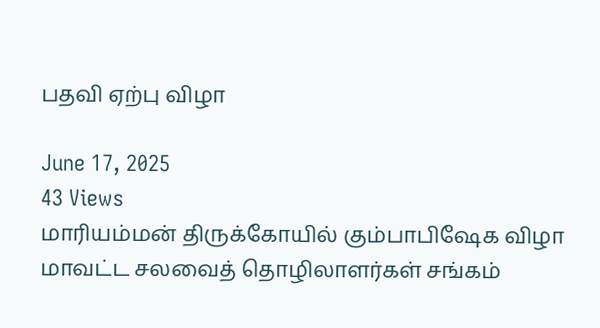பதவி ஏற்பு விழா

June 17, 2025
43 Views
மாரியம்மன் திருக்கோயில் கும்பாபிஷேக விழா
மாவட்ட சலவைத் தொழிலாளர்கள் சங்கம்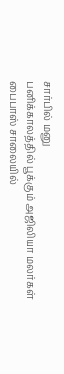சார்பில் மனு
பனிக்காலத்தில் பூக்கும் அஜிலியா மலர்கள்
பைபாஸ் சாலையில்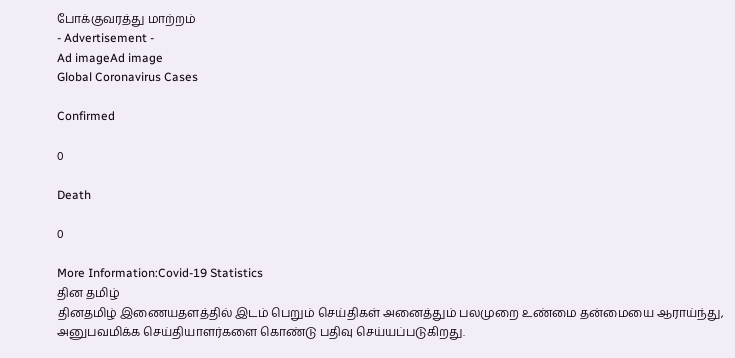போக்குவரத்து மாற்றம்
- Advertisement -
Ad imageAd image
Global Coronavirus Cases

Confirmed

0

Death

0

More Information:Covid-19 Statistics
தின தமிழ்
தினதமிழ் இணையதளத்தில் இடம் பெறும் செய்திகள் அனைத்தும் பலமுறை உண்மை தன்மையை ஆராய்ந்து, அனுபவமிக்க செய்தியாளர்களை கொண்டு பதிவு செய்யப்படுகிறது.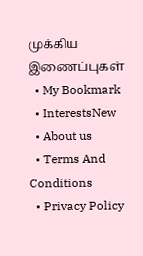முக்கிய இணைப்புகள்
  • My Bookmark
  • InterestsNew
  • About us
  • Terms And Conditions
  • Privacy Policy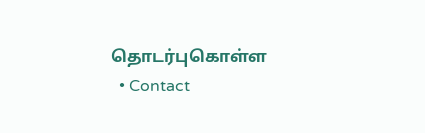தொடர்புகொள்ள
  • Contact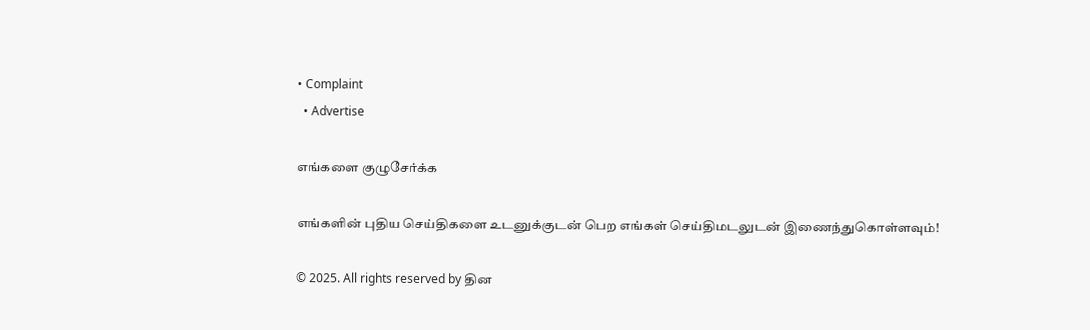• Complaint
  • Advertise

எங்களை குழுசேர்க்க

எங்களின் புதிய செய்திகளை உடனுக்குடன் பெற எங்கள் செய்திமடலுடன் இணைந்துகொள்ளவும்!

© 2025. All rights reserved by தின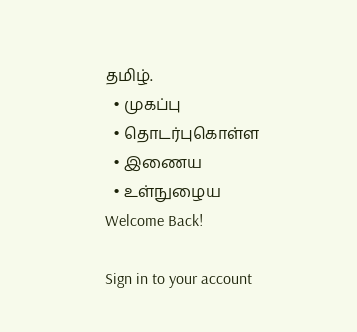தமிழ்.
  • முகப்பு
  • தொடர்புகொள்ள
  • இணைய
  • உள்நுழைய
Welcome Back!

Sign in to your account